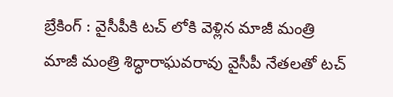బ్రేకింగ్ : వైసీపీకి టచ్ లోకి వెళ్లిన మాజీ మంత్రి
మాజీ మంత్రి శిద్ధారాఘవరావు వైసీపీ నేతలతో టచ్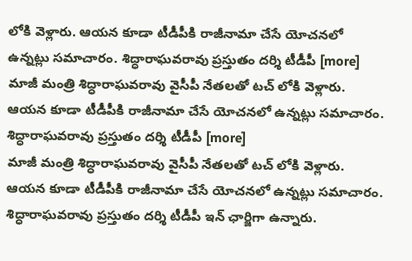లోకి వెళ్లారు. ఆయన కూడా టీడీపీకి రాజీనామా చేసే యోచనలో ఉన్నట్లు సమాచారం. శిద్ధారాఘవరావు ప్రస్తుతం దర్శి టీడీపీ [more]
మాజీ మంత్రి శిద్ధారాఘవరావు వైసీపీ నేతలతో టచ్ లోకి వెళ్లారు. ఆయన కూడా టీడీపీకి రాజీనామా చేసే యోచనలో ఉన్నట్లు సమాచారం. శిద్ధారాఘవరావు ప్రస్తుతం దర్శి టీడీపీ [more]
మాజీ మంత్రి శిద్ధారాఘవరావు వైసీపీ నేతలతో టచ్ లోకి వెళ్లారు. ఆయన కూడా టీడీపీకి రాజీనామా చేసే యోచనలో ఉన్నట్లు సమాచారం. శిద్ధారాఘవరావు ప్రస్తుతం దర్శి టీడీపీ ఇన్ ఛార్జిగా ఉన్నారు.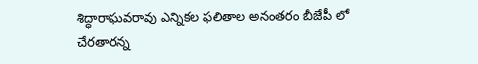శిద్ధారాఘవరావు ఎన్నికల ఫలితాల అనంతరం బీజేపీ లో చేరతారన్న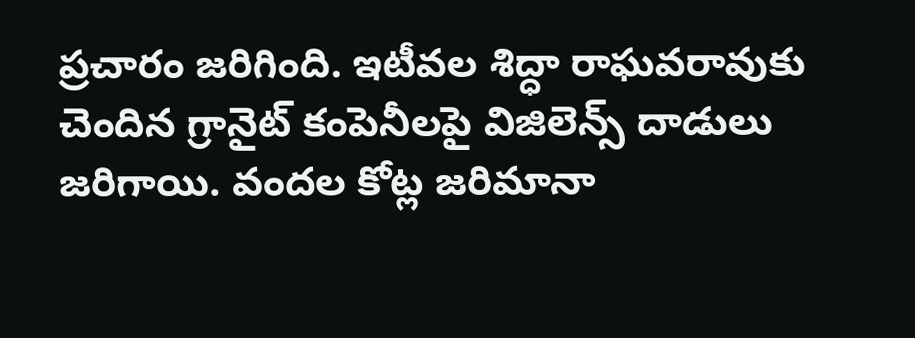ప్రచారం జరిగింది. ఇటీవల శిద్ధా రాఘవరావుకు చెందిన గ్రానైట్ కంపెనీలపై విజిలెన్స్ దాడులు జరిగాయి. వందల కోట్ల జరిమానా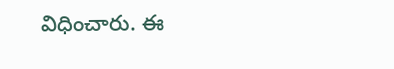విధించారు. ఈ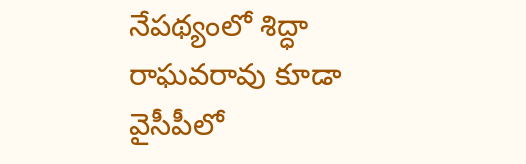నేపథ్యంలో శిద్ధా రాఘవరావు కూడా వైసీపీలో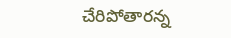చేరిపోతారన్న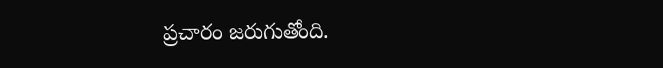ప్రచారం జరుగుతోంది.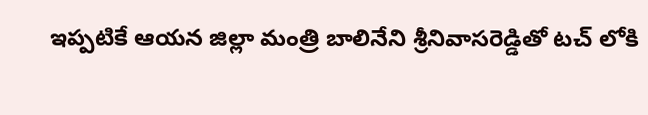ఇప్పటికే ఆయన జిల్లా మంత్రి బాలినేని శ్రీనివాసరెడ్డితో టచ్ లోకి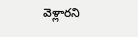వెళ్లారని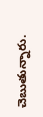చెబుతున్నారు.